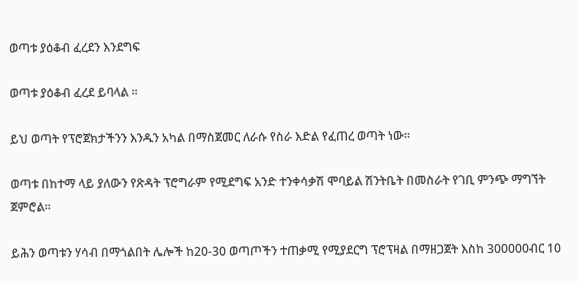ወጣቱ ያዕቆብ ፈረደን እንደግፍ

ወጣቱ ያዕቆብ ፈረደ ይባላል ፡፡

ይህ ወጣት የፕሮጀክታችንን እንዱን አካል በማስጀመር ለራሱ የስራ እድል የፈጠረ ወጣት ነው፡፡

ወጣቱ በከተማ ላይ ያለውን የጽዳት ፕሮግራም የሚደግፍ አንድ ተንቀሳቃሽ ሞባይል ሽንትቤት በመስራት የገቢ ምንጭ ማግኘት ጀምሮል፡፡

ይሕን ወጣቱን ሃሳብ በማጎልበት ሌሎች ከ20-30 ወጣጦችን ተጠቃሚ የሚያደርግ ፕሮፕዛል በማዘጋጀት እስከ 300000ብር 10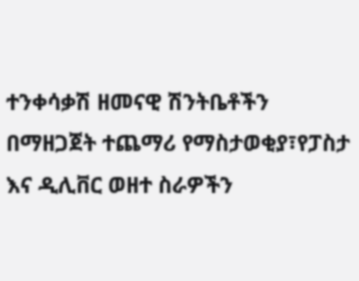ተንቀሳቃሽ ዘመናዊ ሽንትቤቶችን በማዘጋጀት ተጨማሪ የማስታወቂያ፣የፓስታ እና ዲሊቨር ወዘተ ስራዎችን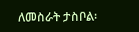ለመስራት ታስቦል፡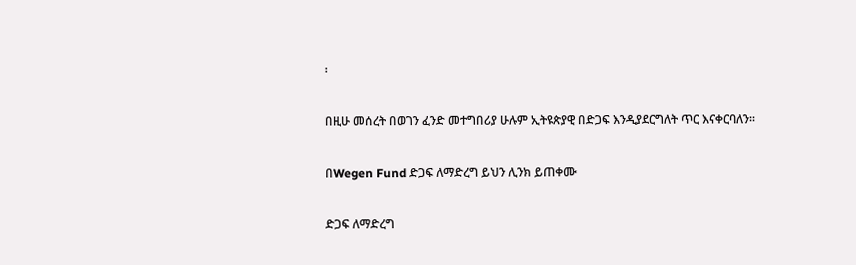፡

በዚሁ መሰረት በወገን ፈንድ መተግበሪያ ሁሉም ኢትዩጵያዊ በድጋፍ እንዲያደርግለት ጥር እናቀርባለን፡፡

በWegen Fund ድጋፍ ለማድረግ ይህን ሊንክ ይጠቀሙ

ድጋፍ ለማድረግ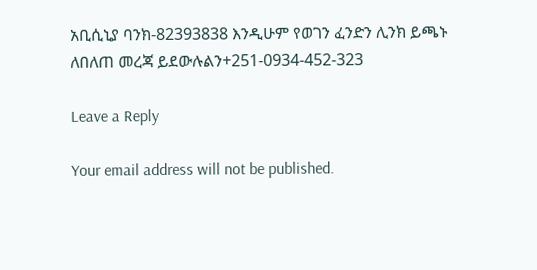አቢሲኒያ ባንክ-82393838 እንዲሁም የወገን ፈንድን ሊንክ ይጫኑ
ለበለጠ መረጃ ይደውሉልን+251-0934-452-323

Leave a Reply

Your email address will not be published.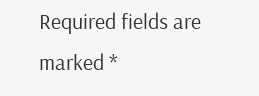Required fields are marked *